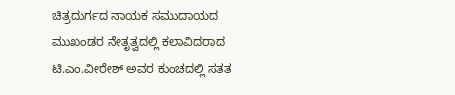ಚಿತ್ರದುರ್ಗದ ನಾಯಕ ಸಮುದಾಯದ ಮುಖಂಡರ ನೇತೃತ್ವದಲ್ಲಿ ಕಲಾವಿದರಾದ ಟಿ.ಎಂ.ವೀರೇಶ್ ಅವರ ಕುಂಚದಲ್ಲಿ ಸತತ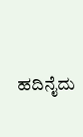ಹದಿನೈದು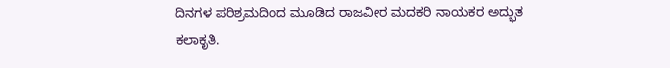ದಿನಗಳ ಪರಿಶ್ರಮದಿಂದ ಮೂಡಿದ ರಾಜವೀರ ಮದಕರಿ ನಾಯಕರ ಅದ್ಭುತ ಕಲಾಕೃತಿ.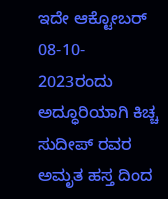ಇದೇ ಆಕ್ಟೋಬರ್ 08-10- 2023ರಂದು ಅದ್ಧೂರಿಯಾಗಿ ಕಿಚ್ಚ ಸುದೀಪ್ ರವರ ಅಮೃತ ಹಸ್ತ ದಿಂದ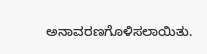ಅನಾವರಣಗೊಳಿಸಲಾಯಿತು.